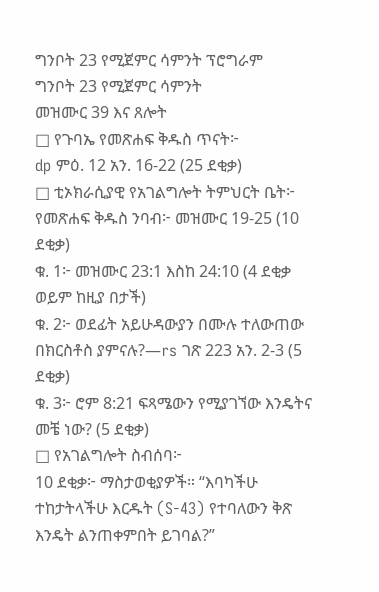ግንቦት 23 የሚጀምር ሳምንት ፕሮግራም
ግንቦት 23 የሚጀምር ሳምንት
መዝሙር 39 እና ጸሎት
□ የጉባኤ የመጽሐፍ ቅዱስ ጥናት፦
dp ምዕ. 12 አን. 16-22 (25 ደቂቃ)
□ ቲኦክራሲያዊ የአገልግሎት ትምህርት ቤት፦
የመጽሐፍ ቅዱስ ንባብ፦ መዝሙር 19-25 (10 ደቂቃ)
ቁ. 1፦ መዝሙር 23:1 እስከ 24:10 (4 ደቂቃ ወይም ከዚያ በታች)
ቁ. 2፦ ወደፊት አይሁዳውያን በሙሉ ተለውጠው በክርስቶስ ያምናሉ?—rs ገጽ 223 አን. 2-3 (5 ደቂቃ)
ቁ. 3፦ ሮም 8:21 ፍጻሜውን የሚያገኘው እንዴትና መቼ ነው? (5 ደቂቃ)
□ የአገልግሎት ስብሰባ፦
10 ደቂቃ፦ ማስታወቂያዎች። “እባካችሁ ተከታትላችሁ እርዱት (S-43) የተባለውን ቅጽ እንዴት ልንጠቀምበት ይገባል?”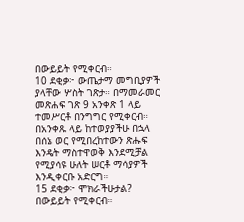በውይይት የሚቀርብ።
10 ደቂቃ፦ ውጤታማ መግቢያዎች ያላቸው ሦስት ገጽታ። በማመራመር መጽሐፍ ገጽ 9 አንቀጽ 1 ላይ ተመሥርቶ በንግግር የሚቀርብ። በአንቀጹ ላይ ከተወያያችሁ በኋላ በሰኔ ወር የሚበረከተውን ጽሑፍ እንዴት ማስተዋወቅ እንደሚቻል የሚያሳዩ ሁለት ሠርቶ ማሳያዎች እንዲቀርቡ አድርግ።
15 ደቂቃ፦ ሞክራችሁታል? በውይይት የሚቀርብ።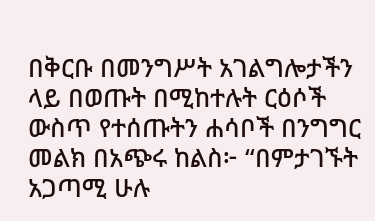በቅርቡ በመንግሥት አገልግሎታችን ላይ በወጡት በሚከተሉት ርዕሶች ውስጥ የተሰጡትን ሐሳቦች በንግግር መልክ በአጭሩ ከልስ፦ “በምታገኙት አጋጣሚ ሁሉ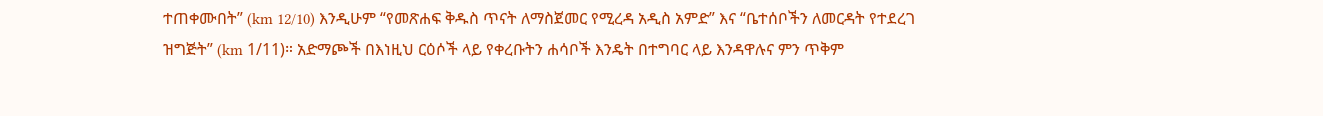ተጠቀሙበት” (km 12/10) እንዲሁም “የመጽሐፍ ቅዱስ ጥናት ለማስጀመር የሚረዳ አዲስ አምድ” እና “ቤተሰቦችን ለመርዳት የተደረገ ዝግጅት” (km 1/11)። አድማጮች በእነዚህ ርዕሶች ላይ የቀረቡትን ሐሳቦች እንዴት በተግባር ላይ እንዳዋሉና ምን ጥቅም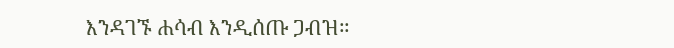እንዳገኙ ሐሳብ እንዲሰጡ ጋብዝ።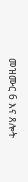መዝሙር 6 እና ጸሎት